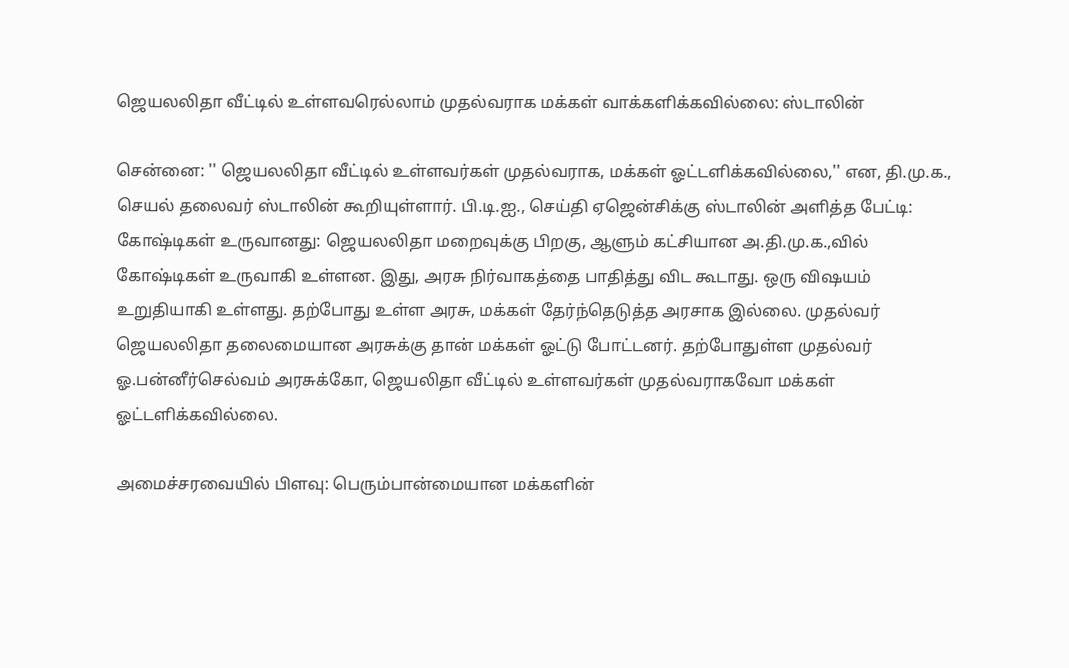ஜெயலலிதா வீட்டில் உள்ளவரெல்லாம் முதல்வராக மக்கள் வாக்களிக்கவில்லை: ஸ்டாலின்

சென்னை: '' ஜெயலலிதா வீட்டில் உள்ளவர்கள் முதல்வராக, மக்கள் ஓட்டளிக்கவில்லை,'' என, தி.மு.க., செயல் தலைவர் ஸ்டாலின் கூறியுள்ளார். பி.டி.ஐ., செய்தி ஏஜென்சிக்கு ஸ்டாலின் அளித்த பேட்டி: கோஷ்டிகள் உருவானது: ஜெயலலிதா மறைவுக்கு பிறகு, ஆளும் கட்சியான அ.தி.மு.க.,வில் கோஷ்டிகள் உருவாகி உள்ளன. இது, அரசு நிர்வாகத்தை பாதித்து விட கூடாது. ஒரு விஷயம் உறுதியாகி உள்ளது. தற்போது உள்ள அரசு, மக்கள் தேர்ந்தெடுத்த அரசாக இல்லை. முதல்வர் ஜெயலலிதா தலைமையான அரசுக்கு தான் மக்கள் ஓட்டு போட்டனர். தற்போதுள்ள முதல்வர் ஓ.பன்னீர்செல்வம் அரசுக்கோ, ஜெயலிதா வீட்டில் உள்ளவர்கள் முதல்வராகவோ மக்கள் ஓட்டளிக்கவில்லை.

அமைச்சரவையில் பிளவு: பெரும்பான்மையான மக்களின்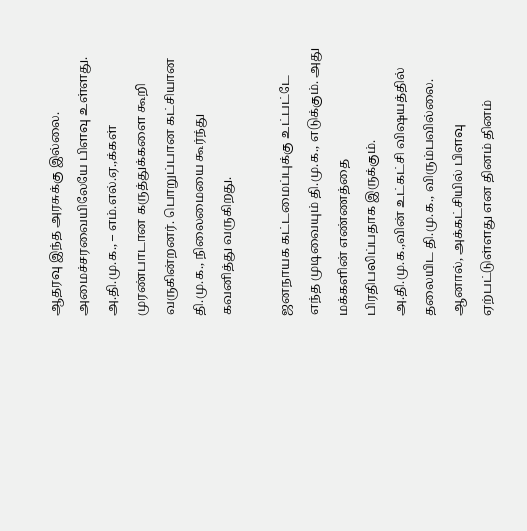ஆதரவு இந்த அரசுக்கு இல்லை. அமைச்சரவையிலேயே பிளவு உள்ளது. அ.தி.மு.க., – எம்.எல்.ஏ.,க்கள் முரண்பாடான கருத்துக்களை கூறி வருகின்றனர். பொறுப்பான கட்சியான தி.மு.க., நிலைமையை கூர்ந்து கவனித்து வருகிறது.

ஜனநாயக கட்டமைப்புக்கு உட்பட்டே எந்த முடிவையும் தி.மு.க., எடுக்கும். அது மக்களின் எண்ணத்தை பிரதிபலிப்பதாக இருக்கும். அ.தி.மு.க.,வின் உட்கட்சி விஷயத்தில் தலையிட தி.மு.க., விரும்பவில்லை. ஆனால், அக்கட்சியில் பிளவு ஏற்பட்டுள்ளது என தினம் தினம்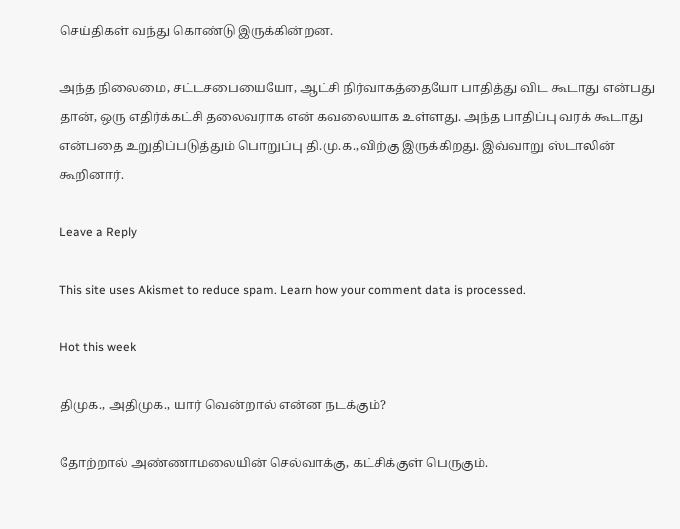செய்திகள் வந்து கொண்டு இருக்கின்றன.

அந்த நிலைமை, சட்டசபையையோ, ஆட்சி நிர்வாகத்தையோ பாதித்து விட கூடாது என்பது தான், ஒரு எதிர்க்கட்சி தலைவராக என் கவலையாக உள்ளது. அந்த பாதிப்பு வரக் கூடாது என்பதை உறுதிப்படுத்தும் பொறுப்பு தி.மு.க.,விற்கு இருக்கிறது. இவ்வாறு ஸ்டாலின் கூறினார்.

Leave a Reply

This site uses Akismet to reduce spam. Learn how your comment data is processed.

Hot this week

திமுக., அதிமுக., யார் வென்றால் என்ன நடக்கும்?

தோற்றால் அண்ணாமலையின் செல்வாக்கு, கட்சிக்குள் பெருகும்.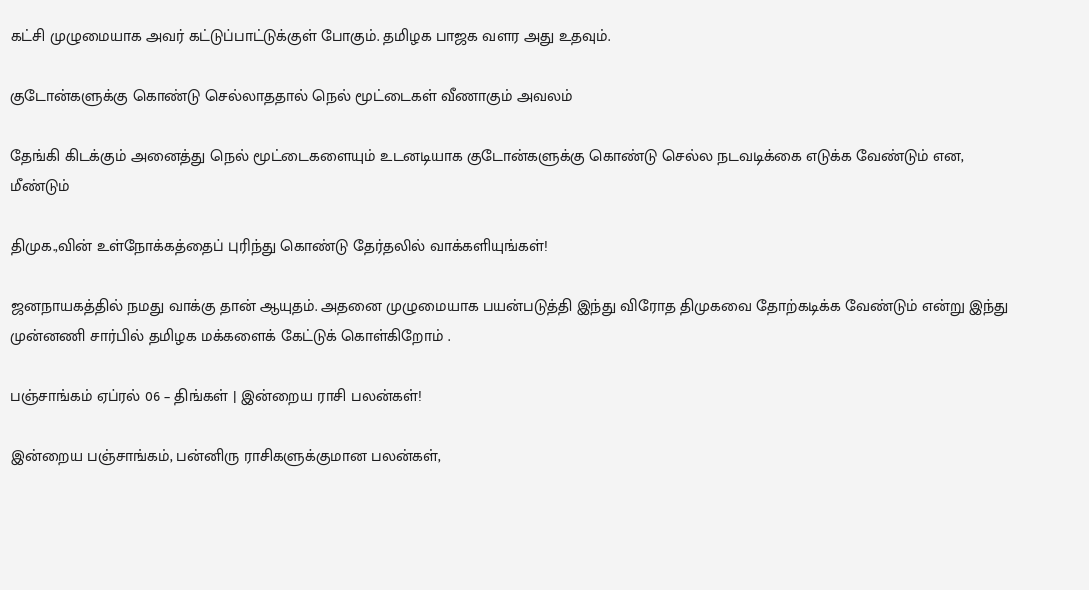கட்சி முழுமையாக அவர் கட்டுப்பாட்டுக்குள் போகும். தமிழக பாஜக வளர அது உதவும்.

குடோன்களுக்கு கொண்டு செல்லாததால் நெல் மூட்டைகள் வீணாகும் அவலம்

தேங்கி கிடக்கும் அனைத்து நெல் மூட்டைகளையும் உடனடியாக குடோன்களுக்கு கொண்டு செல்ல நடவடிக்கை எடுக்க வேண்டும் என, மீண்டும்

திமுக.,வின் உள்நோக்கத்தைப் புரிந்து கொண்டு தேர்தலில் வாக்களியுங்கள்!

ஜனநாயகத்தில் நமது வாக்கு தான் ஆயுதம். அதனை முழுமையாக பயன்படுத்தி இந்து விரோத திமுகவை தோற்கடிக்க வேண்டும் என்று இந்து முன்னணி சார்பில் தமிழக மக்களைக் கேட்டுக் கொள்கிறோம் .

பஞ்சாங்கம் ஏப்ரல் 06 – திங்கள் | இன்றைய ராசி பலன்கள்!

இன்றைய பஞ்சாங்கம், பன்னிரு ராசிகளுக்குமான பலன்கள்,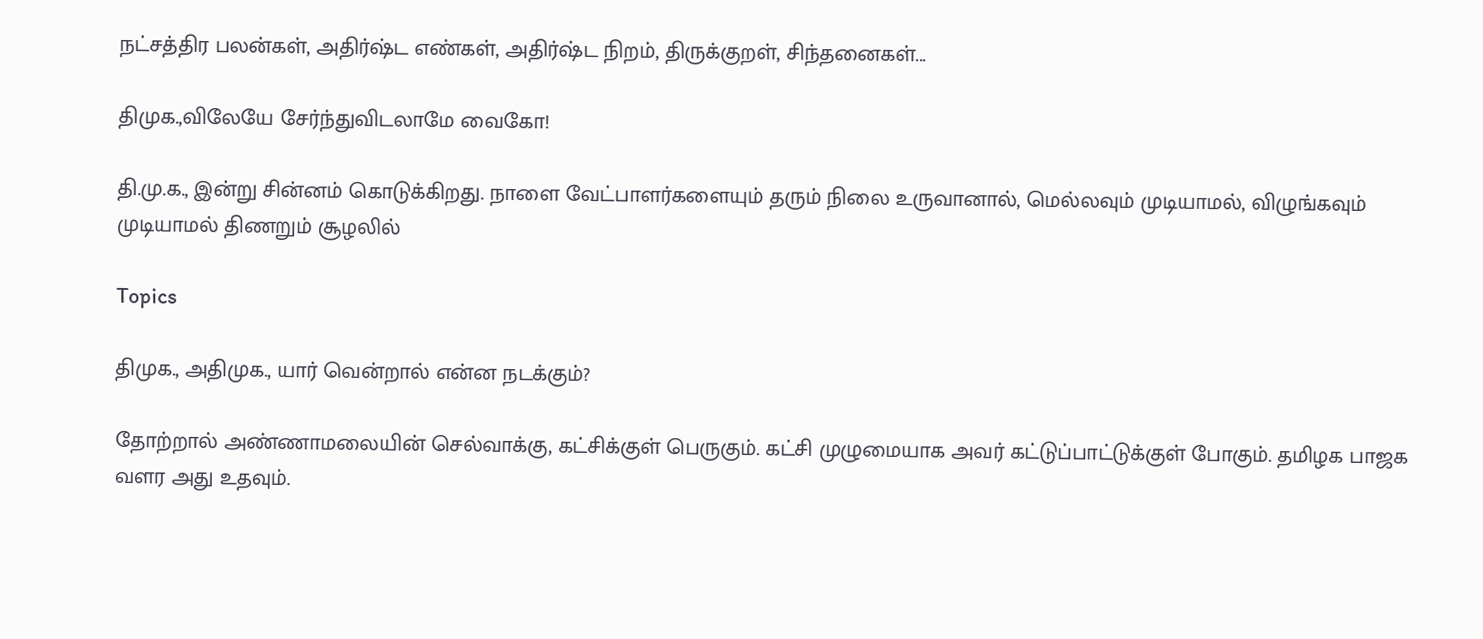நட்சத்திர பலன்கள், அதிர்ஷ்ட எண்கள், அதிர்ஷ்ட நிறம், திருக்குறள், சிந்தனைகள்...

திமுக.,விலேயே சேர்ந்துவிடலாமே வைகோ!

தி.மு.க., இன்று சின்னம் கொடுக்கிறது. நாளை வேட்பாளர்களையும் தரும் நிலை உருவானால், மெல்லவும் முடியாமல், விழுங்கவும் முடியாமல் திணறும் சூழலில்

Topics

திமுக., அதிமுக., யார் வென்றால் என்ன நடக்கும்?

தோற்றால் அண்ணாமலையின் செல்வாக்கு, கட்சிக்குள் பெருகும். கட்சி முழுமையாக அவர் கட்டுப்பாட்டுக்குள் போகும். தமிழக பாஜக வளர அது உதவும்.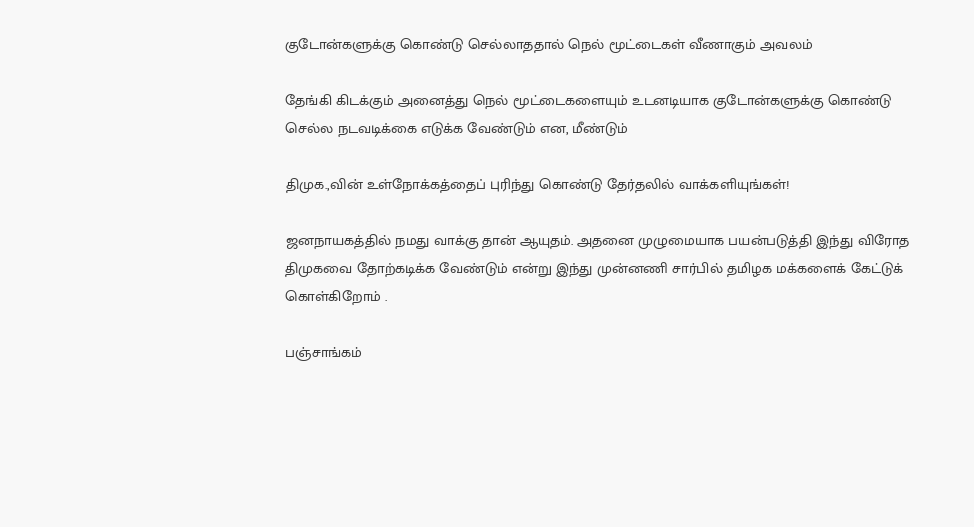குடோன்களுக்கு கொண்டு செல்லாததால் நெல் மூட்டைகள் வீணாகும் அவலம்

தேங்கி கிடக்கும் அனைத்து நெல் மூட்டைகளையும் உடனடியாக குடோன்களுக்கு கொண்டு செல்ல நடவடிக்கை எடுக்க வேண்டும் என, மீண்டும்

திமுக.,வின் உள்நோக்கத்தைப் புரிந்து கொண்டு தேர்தலில் வாக்களியுங்கள்!

ஜனநாயகத்தில் நமது வாக்கு தான் ஆயுதம். அதனை முழுமையாக பயன்படுத்தி இந்து விரோத திமுகவை தோற்கடிக்க வேண்டும் என்று இந்து முன்னணி சார்பில் தமிழக மக்களைக் கேட்டுக் கொள்கிறோம் .

பஞ்சாங்கம்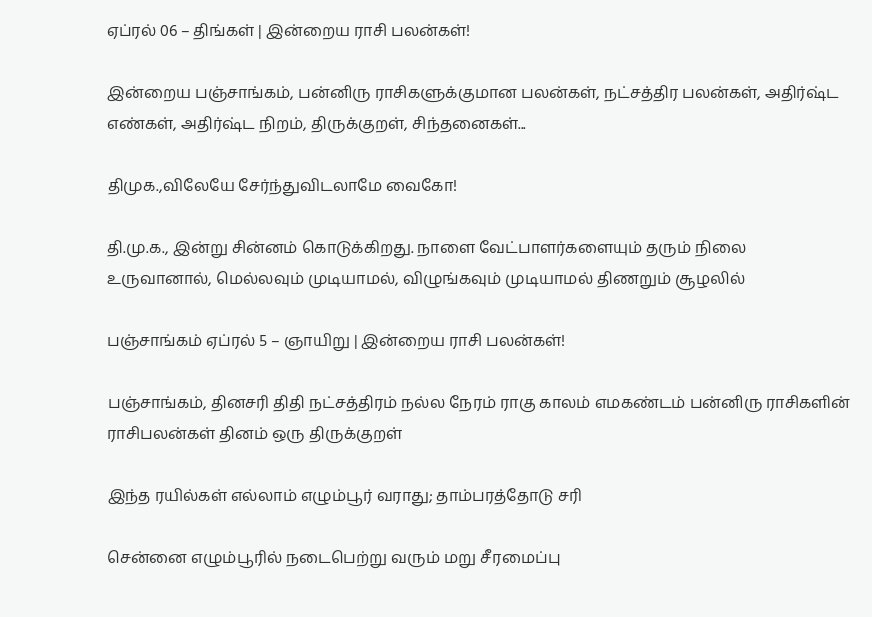ஏப்ரல் 06 – திங்கள் | இன்றைய ராசி பலன்கள்!

இன்றைய பஞ்சாங்கம், பன்னிரு ராசிகளுக்குமான பலன்கள், நட்சத்திர பலன்கள், அதிர்ஷ்ட எண்கள், அதிர்ஷ்ட நிறம், திருக்குறள், சிந்தனைகள்...

திமுக.,விலேயே சேர்ந்துவிடலாமே வைகோ!

தி.மு.க., இன்று சின்னம் கொடுக்கிறது. நாளை வேட்பாளர்களையும் தரும் நிலை உருவானால், மெல்லவும் முடியாமல், விழுங்கவும் முடியாமல் திணறும் சூழலில்

பஞ்சாங்கம் ஏப்ரல் 5 – ஞாயிறு | இன்றைய ராசி பலன்கள்!

பஞ்சாங்கம், தினசரி திதி நட்சத்திரம் நல்ல நேரம் ராகு காலம் எமகண்டம் பன்னிரு ராசிகளின் ராசிபலன்கள் தினம் ஒரு திருக்குறள்

இந்த ரயில்கள் எல்லாம் எழும்பூர் வராது; தாம்பரத்தோடு சரி

சென்னை எழும்பூரில் நடைபெற்று வரும் மறு சீரமைப்பு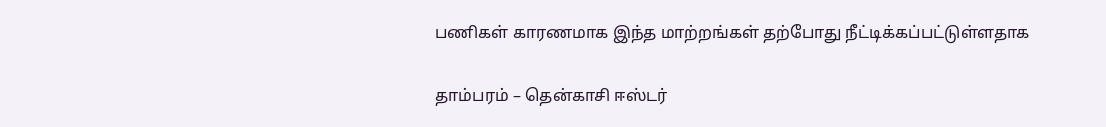பணிகள் காரணமாக இந்த மாற்றங்கள் தற்போது நீட்டிக்கப்பட்டுள்ளதாக‌

தாம்பரம் – தென்காசி ஈஸ்டர்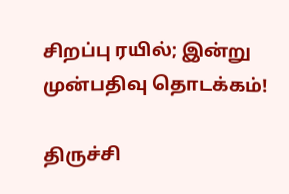சிறப்பு ரயில்; இன்று முன்பதிவு தொடக்கம்!

திருச்சி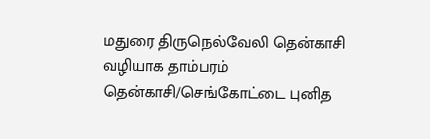மதுரை திருநெல்வேலி தென்காசி வழியாக தாம்பரம் தென்காசி/செங்கோட்டை புனித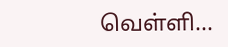வெள்ளி...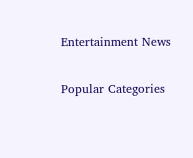Entertainment News

Popular Categories